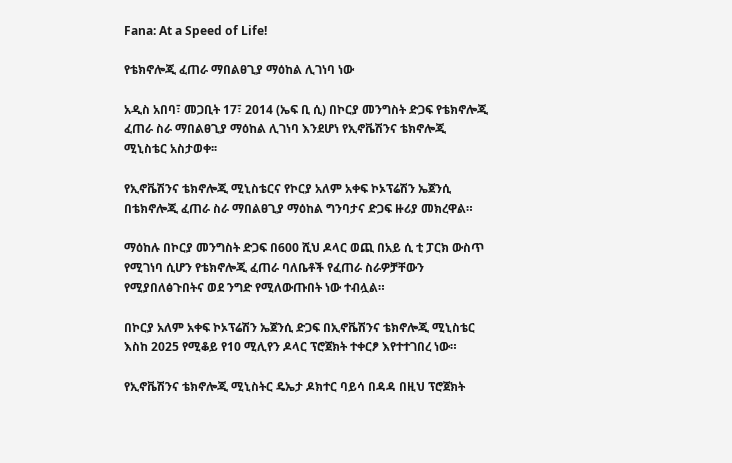Fana: At a Speed of Life!

የቴክኖሎጂ ፈጠራ ማበልፀጊያ ማዕከል ሊገነባ ነው

አዲስ አበባ፣ መጋቢት 17፣ 2014 (ኤፍ ቢ ሲ) በኮርያ መንግስት ድጋፍ የቴክኖሎጂ ፈጠራ ስራ ማበልፀጊያ ማዕከል ሊገነባ እንደሆነ የኢኖቬሽንና ቴክኖሎጂ ሚኒስቴር አስታወቀ፡፡

የኢኖቬሽንና ቴክኖሎጂ ሚኒስቴርና የኮርያ አለም አቀፍ ኮኦፕሬሽን ኤጀንሲ በቴክኖሎጂ ፈጠራ ስራ ማበልፀጊያ ማዕከል ግንባታና ድጋፍ ዙሪያ መክረዋል።

ማዕከሉ በኮርያ መንግስት ድጋፍ በ600 ሺህ ዶላር ወጪ በአይ ሲ ቲ ፓርክ ውስጥ የሚገነባ ሲሆን የቴክኖሎጂ ፈጠራ ባለቤቶች የፈጠራ ስራዎቻቸውን የሚያበለፅጉበትና ወደ ንግድ የሚለውጡበት ነው ተብሏል።

በኮርያ አለም አቀፍ ኮኦፕሬሽን ኤጀንሲ ድጋፍ በኢኖቬሽንና ቴክኖሎጂ ሚኒስቴር እስከ 2025 የሚቆይ የ10 ሚሊየን ዶላር ፕሮጀክት ተቀርፆ እየተተገበረ ነው።

የኢኖቬሽንና ቴክኖሎጂ ሚኒስትር ዴኤታ ዶክተር ባይሳ በዳዳ በዚህ ፕሮጀክት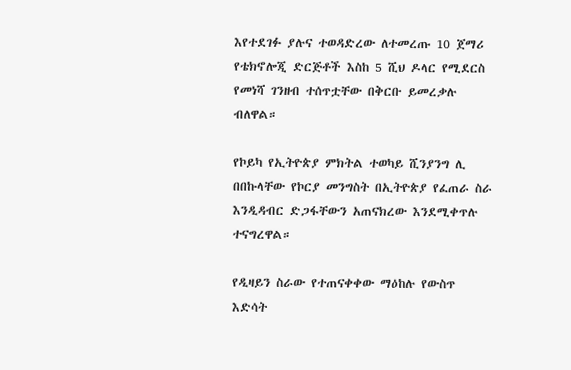እየተደገፉ ያሉና ተወዳድረው ለተመረጡ 10 ጀማሪ የቴክኖሎጂ ድርጅቶች እስከ 5 ሺህ ዶላር የሚደርስ የመነሻ ገንዘብ ተሰጥቷቸው በቅርቡ ይመረቃሉ ብለዋል።

የኮይካ የኢትዮጵያ ምክትል ተወካይ ሺንያንግ ሊ በበኩላቸው የኮርያ መንግስት በኢትዮጵያ የፈጠራ ስራ እንዲዳብር ድጋፋቸውን አጠናክረው እንደሚቀጥሉ ተናግረዋል።

የዲዛይን ስራው የተጠናቀቀው ማዕከሉ የውስጥ እድሳት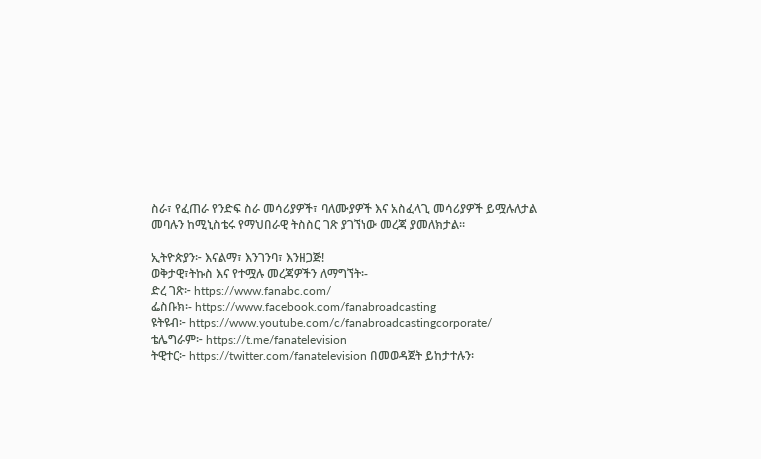ስራ፣ የፈጠራ የንድፍ ስራ መሳሪያዎች፣ ባለሙያዎች እና አስፈላጊ መሳሪያዎች ይሟሉለታል መባሉን ከሚኒስቴሩ የማህበራዊ ትስስር ገጽ ያገኘነው መረጃ ያመለክታል።

ኢትዮጵያን፦ እናልማ፣ እንገንባ፣ እንዘጋጅ!
ወቅታዊ፣ትኩስ እና የተሟሉ መረጃዎችን ለማግኘት፡-
ድረ ገጽ፦ https://www.fanabc.com/
ፌስቡክ፡- https://www.facebook.com/fanabroadcasting
ዩትዩብ፦ https://www.youtube.com/c/fanabroadcastingcorporate/
ቴሌግራም፦ https://t.me/fanatelevision
ትዊተር፦ https://twitter.com/fanatelevision በመወዳጀት ይከታተሉን፡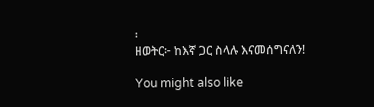፡
ዘወትር፦ ከእኛ ጋር ስላሉ እናመሰግናለን!

You might also like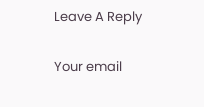Leave A Reply

Your email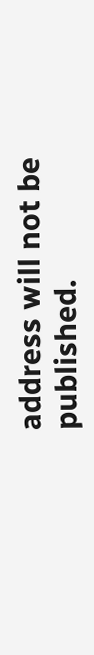address will not be published.